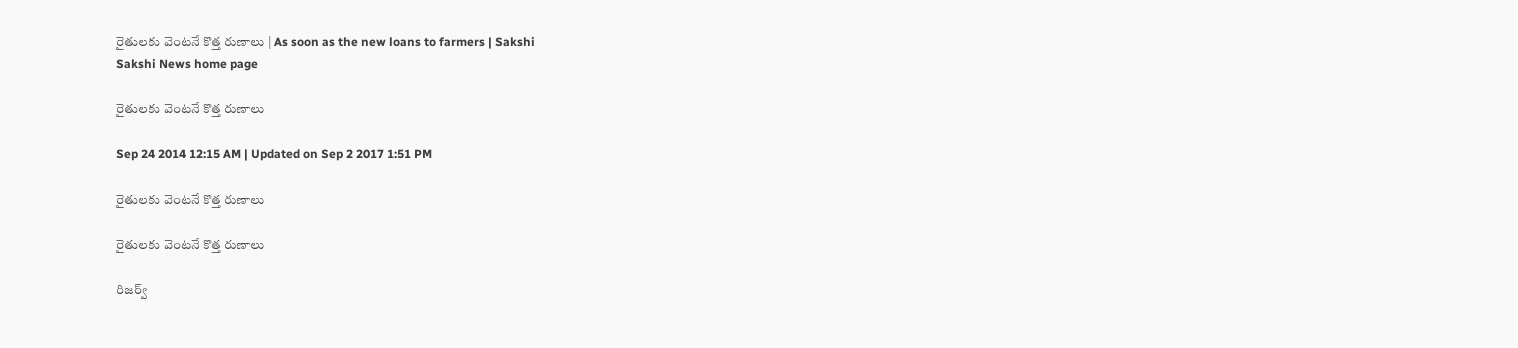రైతులకు వెంటనే కొత్త రుణాలు | As soon as the new loans to farmers | Sakshi
Sakshi News home page

రైతులకు వెంటనే కొత్త రుణాలు

Sep 24 2014 12:15 AM | Updated on Sep 2 2017 1:51 PM

రైతులకు వెంటనే కొత్త రుణాలు

రైతులకు వెంటనే కొత్త రుణాలు

రిజర్వ్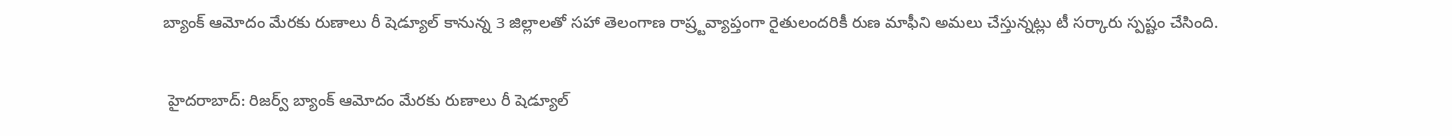బ్యాంక్ ఆమోదం మేరకు రుణాలు రీ షెడ్యూల్ కానున్న 3 జిల్లాలతో సహా తెలంగాణ రాష్ర్టవ్యాప్తంగా రైతులందరికీ రుణ మాఫీని అమలు చేస్తున్నట్లు టీ సర్కారు స్పష్టం చేసింది.

 హైదరాబాద్: రిజర్వ్ బ్యాంక్ ఆమోదం మేరకు రుణాలు రీ షెడ్యూల్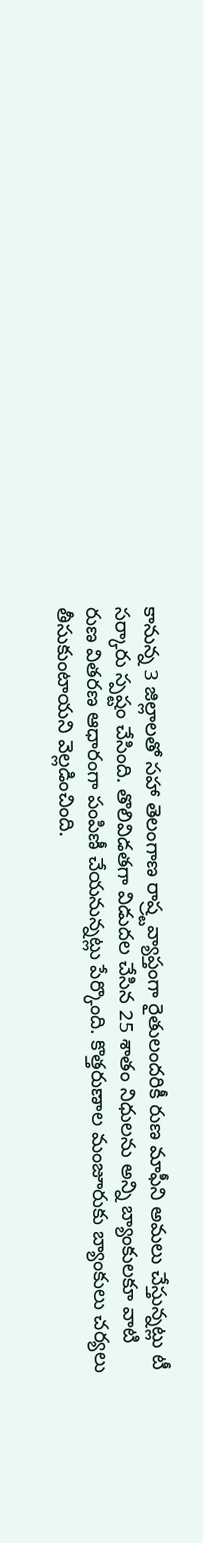కానున్న 3 జిల్లాలతో సహా తెలంగాణ రాష్ర్టవ్యాప్తంగా రైతులందరికీ రుణ మాఫీని అమలు చేస్తున్నట్లు టీ సర్కారు స్పష్టం చేసింది. తొలివిడతగా విడుదల చేసిన 25 శాతం నిధులను అన్ని బ్యాంకులకూ వాటి రుణ వితరణ ఆధారంగా పంపిణీ చేయనున్నట్లు పేర్కొంది. కొత్తరుణాల మంజూరుకు బ్యాంకులు చర్యలు తీసుకుంటాయని వెల్లడించింది.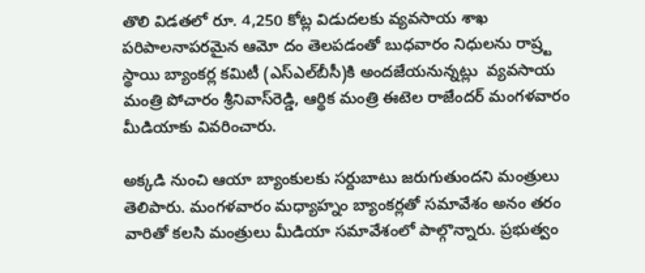తొలి విడతలో రూ. 4,250 కోట్ల విడుదలకు వ్యవసాయ శాఖ పరిపాలనాపరమైన ఆమో దం తెలపడంతో బుధవారం నిధులను రాష్ర్ట స్థాయి బ్యాంకర్ల కమిటీ (ఎస్‌ఎల్‌బీసీ)కి అందజేయనున్నట్లు  వ్యవసాయ మంత్రి పోచారం శ్రీనివాస్‌రెడ్డి, ఆర్థిక మంత్రి ఈటెల రాజేందర్ మంగళవారం మీడియాకు వివరించారు.

అక్కడి నుంచి ఆయా బ్యాంకులకు సర్దుబాటు జరుగుతుందని మంత్రులు తెలిపారు. మంగళవారం మధ్యాహ్నం బ్యాంకర్లతో సమావేశం అనం తరం వారితో కలసి మంత్రులు మీడియా సమావేశంలో పాల్గొన్నారు. ప్రభుత్వం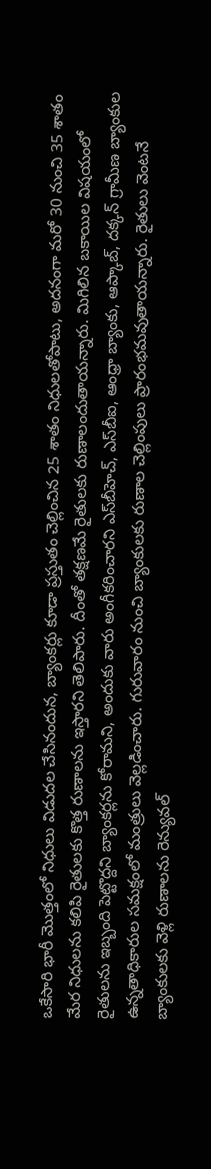ఒకేసారి భారీ మొత్తంలో నిధులు విడుదల చేసినందున, బ్యాంకర్లు కూడా ప్రస్తుతం చెల్లించిన 25 శాతం నిధులతోపాటు, అదనంగా మరో 30 నుంచి 35 శాతం మేర నిధులను కలిపి రైతులకు కొత్త రుణాలను ఇస్తారని తెలిపారు. దీంతో తక్షణమే రైతులకు రుణాలందుతాయన్నారు. మిగిలిన బకాయిల విషయంలో రైతులను ఇబ్బంది పెట్టొద్దని బ్యాంకర్లను కోరామని, అందుకు వారు అంగీకరించారని ఎస్‌బీహెచ్, ఎస్‌బీఐ, ఆంధ్రా బ్యాంకు, ఆప్కాబ్, దక్కన్ గ్రామీణ బ్యాంకుల ఉన్నతాధికారుల సమక్షంలో మంత్రులు వెల్లడించారు. గురువారం నుంచి బ్యాంకులకు రుణాల చెల్లింపులు ప్రారంభమవుతాయన్నారు. రైతులు వెంటనే బ్యాంకులకు వెళ్లి రుణాలను రెన్యువల్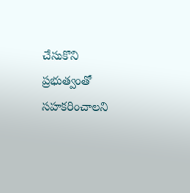చేసుకొని ప్రభుత్వంతో సహకరించాలని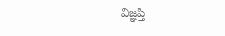విజ్ఞప్తి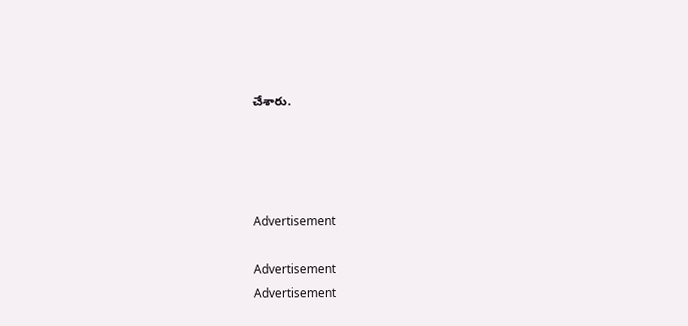చేశారు.




Advertisement

Advertisement
Advertisement